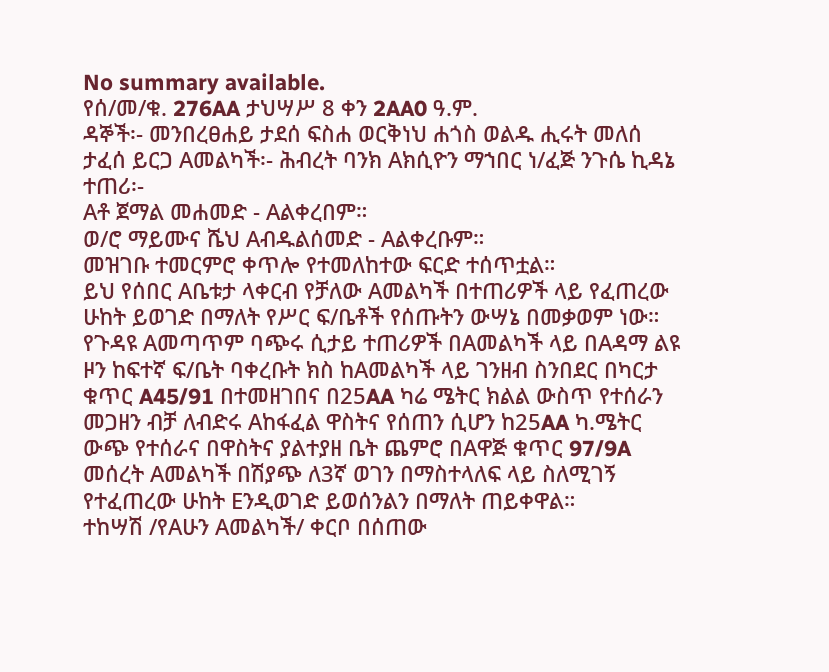No summary available.
የሰ/መ/ቁ. 276AA ታህሣሥ 8 ቀን 2AA0 ዓ.ም.
ዳኞች፡- መንበረፀሐይ ታደሰ ፍስሐ ወርቅነህ ሐጎስ ወልዱ ሒሩት መለሰ ታፈሰ ይርጋ Aመልካች፡- ሕብረት ባንክ Aክሲዮን ማኀበር ነ/ፈጅ ንጉሴ ኪዳኔ ተጠሪ፡-
Aቶ ጀማል መሐመድ - Aልቀረበም።
ወ/ሮ ማይሙና ሼህ Aብዱልሰመድ - Aልቀረቡም።
መዝገቡ ተመርምሮ ቀጥሎ የተመለከተው ፍርድ ተሰጥቷል።
ይህ የሰበር Aቤቱታ ላቀርብ የቻለው Aመልካች በተጠሪዎች ላይ የፈጠረው ሁከት ይወገድ በማለት የሥር ፍ/ቤቶች የሰጡትን ውሣኔ በመቃወም ነው።
የጉዳዩ Aመጣጥም ባጭሩ ሲታይ ተጠሪዎች በAመልካች ላይ በAዳማ ልዩ ዞን ከፍተኛ ፍ/ቤት ባቀረቡት ክስ ከAመልካች ላይ ገንዘብ ስንበደር በካርታ ቁጥር A45/91 በተመዘገበና በ25AA ካሬ ሜትር ክልል ውስጥ የተሰራን መጋዘን ብቻ ለብድሩ Aከፋፈል ዋስትና የሰጠን ሲሆን ከ25AA ካ.ሜትር ውጭ የተሰራና በዋስትና ያልተያዘ ቤት ጨምሮ በAዋጅ ቁጥር 97/9A መሰረት Aመልካች በሽያጭ ለ3ኛ ወገን በማስተላለፍ ላይ ስለሚገኝ የተፈጠረው ሁከት Eንዲወገድ ይወሰንልን በማለት ጠይቀዋል።
ተከሣሽ /የAሁን Aመልካች/ ቀርቦ በሰጠው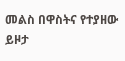መልስ በዋስትና የተያዘው ይዞታ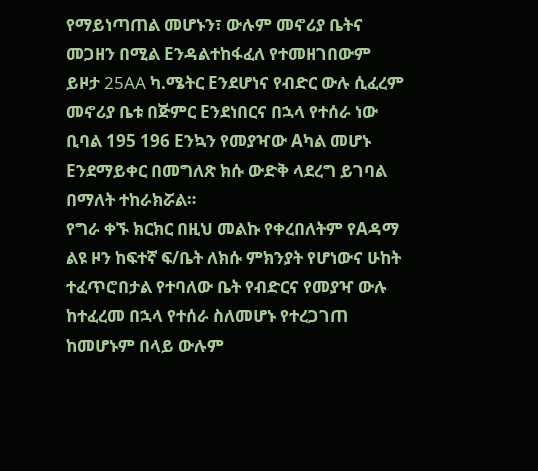የማይነጣጠል መሆኑን፣ ውሉም መኖሪያ ቤትና መጋዘን በሚል Eንዳልተከፋፈለ የተመዘገበውም ይዞታ 25AA ካ.ሜትር Eንደሆነና የብድር ውሉ ሲፈረም መኖሪያ ቤቱ በጅምር Eንደነበርና በኋላ የተሰራ ነው ቢባል 195 196 Eንኳን የመያዣው Aካል መሆኑ Eንደማይቀር በመግለጽ ክሱ ውድቅ ላደረግ ይገባል በማለት ተከራክሯል።
የግራ ቀኙ ክርክር በዚህ መልኩ የቀረበለትም የAዳማ ልዩ ዞን ከፍተኛ ፍ/ቤት ለክሱ ምክንያት የሆነውና ሁከት ተፈጥሮበታል የተባለው ቤት የብድርና የመያዣ ውሉ ከተፈረመ በኋላ የተሰራ ስለመሆኑ የተረጋገጠ ከመሆኑም በላይ ውሉም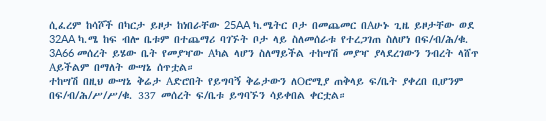ሲፈረም ከሳሾች በካርታ ይዞታ ከነበራቸው 25AA ካ.ሜትር ቦታ በመጨመር በAሁኑ ጊዜ ይዞታቸው ወደ 32AA ካ.ሜ ከፍ ብሎ ቤቱም በተጨማሪ ባገኙት ቦታ ላይ ስለመሰራቱ የተረጋገጠ ስለሆነ በፍ/ብ/ሕ/ቁ. 3A66 መሰረት ይሄው ቤት የመያዣው Aካል ላሆን ስለማይችል ተከሣሽ መያዣ ያላደረገውን ንብረት ላሸጥ Aይችልም በማለት ውሣኔ ሰጥቷል።
ተከሣሽ በዚህ ውሣኔ ቅሬታ Aድሮበት የይግባኝ ቅሬታውን ለOሮሚያ ጠቅላይ ፍ/ቤት ያቀረበ ቢሆንም በፍ/ብ/ሕ/ሥ/ሥ/ቁ. 337 መሰረት ፍ/ቤቱ ይግባኙን ሳይቀበል ቀርቷል።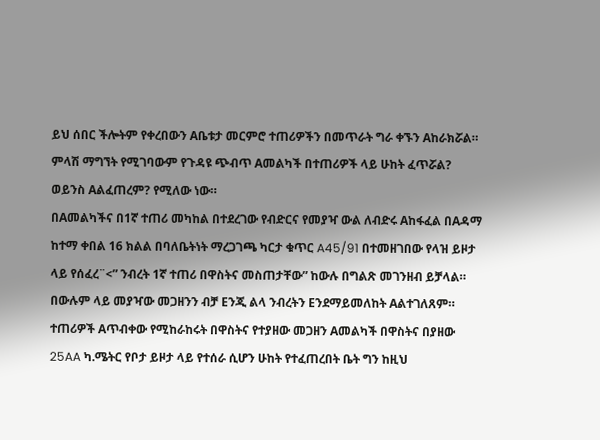ይህ ሰበር ችሎትም የቀረበውን Aቤቱታ መርምሮ ተጠሪዎችን በመጥራት ግራ ቀኙን Aከራክሯል።
ምላሽ ማግኘት የሚገባውም የጉዳዩ ጭብጥ Aመልካች በተጠሪዎች ላይ ሁከት ፈጥሯል? ወይንስ Aልፈጠረም? የሚለው ነው።
በAመልካችና በ1ኛ ተጠሪ መካከል በተደረገው የብድርና የመያዣ ውል ለብድሩ Aከፋፈል በAዳማ ከተማ ቀበል 16 ክልል በባለቤትነት ማረጋገጫ ካርታ ቁጥር A45/91 በተመዘገበው የላዝ ይዞታ ላይ የሰፈረ¨<” ንብረት 1ኛ ተጠሪ በዋስትና መስጠታቸው” ከውሉ በግልጽ መገንዘብ ይቻላል። በውሉም ላይ መያዣው መጋዘንን ብቻ Eንጂ ልላ ንብረትን Eንደማይመለከት Aልተገለጸም።
ተጠሪዎች Aጥብቀው የሚከራከሩት በዋስትና የተያዘው መጋዘን Aመልካች በዋስትና በያዘው 25AA ካ.ሜትር የቦታ ይዞታ ላይ የተሰራ ሲሆን ሁከት የተፈጠረበት ቤት ግን ከዚህ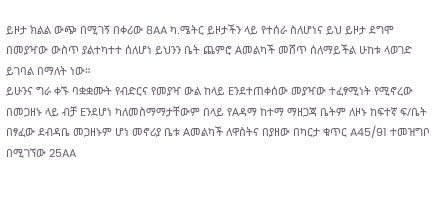ይዞታ ክልል ውጭ በሚገኝ በቀሪው 8AA ካ.ሜትር ይዞታችን ላይ የተሰራ ስለሆነና ይህ ይዞታ ደግሞ በመያዣው ውስጥ ያልተካተተ ሰለሆነ ይህንን ቤት ጨምሮ Aመልካች መሸጥ ሰለማይችል ሁከቱ ላወገድ ይገባል በማለት ነው።
ይሁንና ግራ ቀኙ ባቋቋሙት የብድርና የመያዣ ውል ከላይ Eንደተጠቀሰው መያዣው ተፈፃሚነት የሚኖረው በመጋዘኑ ላይ ብቻ Eንደሆነ ካለመስማማታቸውም በላይ የAዳማ ከተማ ማዘጋጃ ቤትም ለዞኑ ከፍተኛ ፍ/ቤት በፃፈው ደብዳቤ መጋዘኑም ሆነ መኖሪያ ቤቱ Aመልካች ለዋስትና በያዘው በካርታ ቁጥር A45/91 ተመዝግቦ በሚገኘው 25AA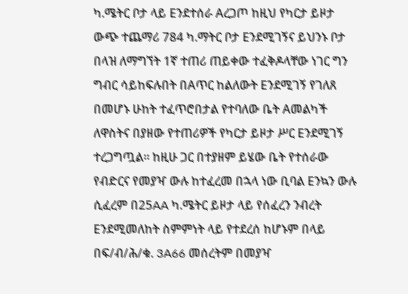ካ.ሜትር ቦታ ላይ Eንደተሰራ Aረጋጦ ከዚህ የካርታ ይዞታ ውጭ ተጨማሪ 784 ካ.ማትር ቦታ Eንደሚገኝና ይህንኑ ቦታ በላዝ ለማግኘት 1ኛ ተጠሪ ጠይቀው ተፈቅዶላቸው ነገር ግን ግብር ሳይከፍሉበት በAጥር ከልለውት Eንደሚገኝ የገለጸ በመሆኑ ሁከት ተፈጥሮበታል የተባለው ቤት Aመልካች ለዋስትና በያዘው የተጠሪዎች የካርታ ይዞታ ሥር Eንደሚገኝ ተረጋግጧል። ከዚሁ ጋር በተያዘም ይሄው ቤት የተሰራው የብድርና የመያዣ ውሉ ከተፈረመ በኋላ ነው ቢባል Eንኳን ውሉ ሲፈረም በ25AA ካ.ሜትር ይዞታ ላይ የሰፈረን ንብረት Eንደሚመለከት ስምምነት ላይ የተደረሰ ከሆኑም በላይ በፍ/ብ/ሕ/ቁ. 3A66 መሰረትም በመያዣ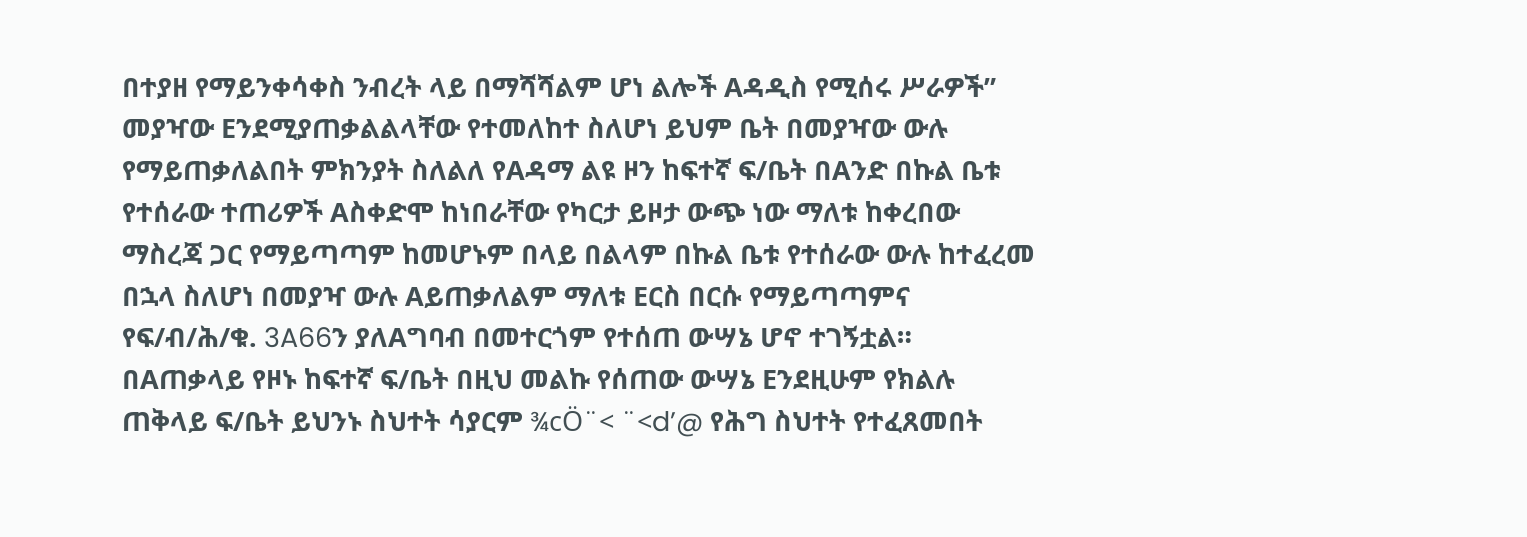በተያዘ የማይንቀሳቀስ ንብረት ላይ በማሻሻልም ሆነ ልሎች Aዳዲስ የሚሰሩ ሥራዎች” መያዣው Eንደሚያጠቃልልላቸው የተመለከተ ስለሆነ ይህም ቤት በመያዣው ውሉ የማይጠቃለልበት ምክንያት ስለልለ የAዳማ ልዩ ዞን ከፍተኛ ፍ/ቤት በAንድ በኩል ቤቱ የተሰራው ተጠሪዎች Aስቀድሞ ከነበራቸው የካርታ ይዞታ ውጭ ነው ማለቱ ከቀረበው ማስረጃ ጋር የማይጣጣም ከመሆኑም በላይ በልላም በኩል ቤቱ የተሰራው ውሉ ከተፈረመ በኋላ ስለሆነ በመያዣ ውሉ Aይጠቃለልም ማለቱ Eርስ በርሱ የማይጣጣምና የፍ/ብ/ሕ/ቁ. 3A66ን ያለAግባብ በመተርጎም የተሰጠ ውሣኔ ሆኖ ተገኝቷል። በAጠቃላይ የዞኑ ከፍተኛ ፍ/ቤት በዚህ መልኩ የሰጠው ውሣኔ Eንደዚሁም የክልሉ ጠቅላይ ፍ/ቤት ይህንኑ ስህተት ሳያርም ¾cÖ¨< ¨<d’@ የሕግ ስህተት የተፈጸመበት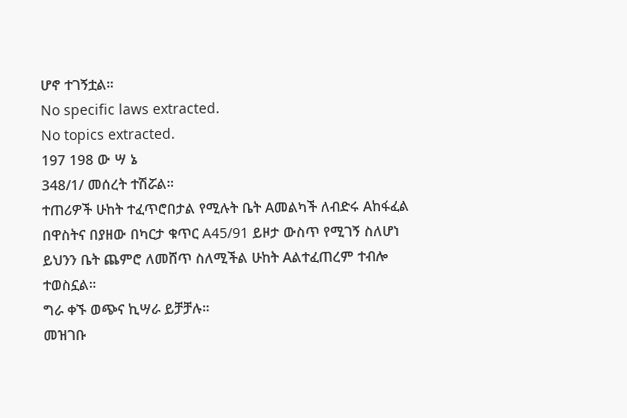ሆኖ ተገኝቷል።
No specific laws extracted.
No topics extracted.
197 198 ው ሣ ኔ
348/1/ መሰረት ተሽሯል።
ተጠሪዎች ሁከት ተፈጥሮበታል የሚሉት ቤት Aመልካች ለብድሩ Aከፋፈል በዋስትና በያዘው በካርታ ቁጥር A45/91 ይዞታ ውስጥ የሚገኝ ስለሆነ ይህንን ቤት ጨምሮ ለመሸጥ ስለሚችል ሁከት Aልተፈጠረም ተብሎ ተወስኗል።
ግራ ቀኙ ወጭና ኪሣራ ይቻቻሉ።
መዝገቡ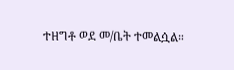ተዘግቶ ወደ መ/ቤት ተመልሷል።